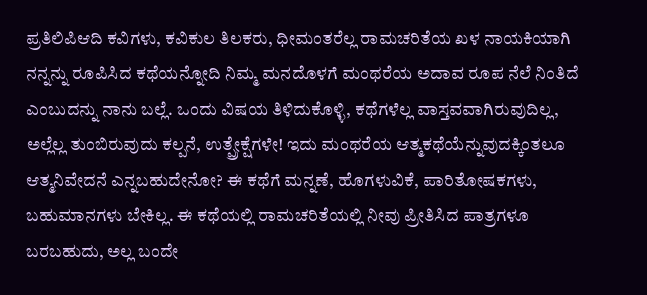ಪ್ರತಿಲಿಪಿಆದಿ ಕವಿಗಳು, ಕವಿಕುಲ ತಿಲಕರು, ಧೀಮಂತರೆಲ್ಲ ರಾಮಚರಿತೆಯ ಖಳ ನಾಯಕಿಯಾಗಿ ನನ್ನನ್ನು ರೂಪಿಸಿದ ಕಥೆಯನ್ನೋದಿ ನಿಮ್ಮ ಮನದೊಳಗೆ ಮಂಥರೆಯ ಅದಾವ ರೂಪ ನೆಲೆ ನಿಂತಿದೆ ಎಂಬುದನ್ನು ನಾನು ಬಲ್ಲೆ. ಒಂದು ವಿಷಯ ತಿಳಿದುಕೊಳ್ಳಿ, ಕಥೆಗಳೆಲ್ಲ ವಾಸ್ತವವಾಗಿರುವುದಿಲ್ಲ, ಅಲ್ಲೆಲ್ಲ ತುಂಬಿರುವುದು ಕಲ್ಪನೆ, ಉತ್ಪ್ರೇಕ್ಷೆಗಳೇ! ಇದು ಮಂಥರೆಯ ಆತ್ಮಕಥೆಯೆನ್ನುವುದಕ್ಕಿಂತಲೂ ಆತ್ಮನಿವೇದನೆ ಎನ್ನಬಹುದೇನೋ? ಈ ಕಥೆಗೆ ಮನ್ನಣೆ, ಹೊಗಳುವಿಕೆ, ಪಾರಿತೋಷಕಗಳು, ಬಹುಮಾನಗಳು ಬೇಕಿಲ್ಲ. ಈ ಕಥೆಯಲ್ಲಿ ರಾಮಚರಿತೆಯಲ್ಲಿ ನೀವು ಪ್ರೀತಿಸಿದ ಪಾತ್ರಗಳೂ ಬರಬಹುದು, ಅಲ್ಲ ಬಂದೇ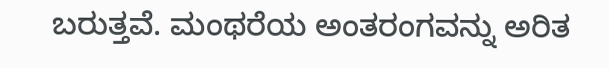ಬರುತ್ತವೆ. ಮಂಥರೆಯ ಅಂತರಂಗವನ್ನು ಅರಿತ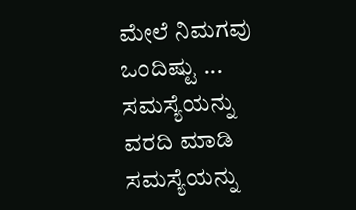ಮೇಲೆ ನಿಮಗವು ಒಂದಿಷ್ಟು ...
ಸಮಸ್ಯೆಯನ್ನು ವರದಿ ಮಾಡಿ
ಸಮಸ್ಯೆಯನ್ನು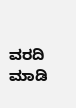ವರದಿ ಮಾಡಿ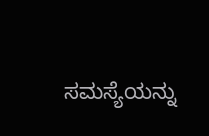ಸಮಸ್ಯೆಯನ್ನು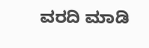ವರದಿ ಮಾಡಿ